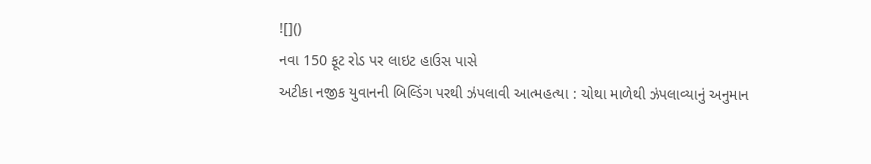![]()
નવા 150 ફૂટ રોડ પર લાઇટ હાઉસ પાસે
અટીકા નજીક યુવાનની બિલ્ડિંગ પરથી ઝંપલાવી આત્મહત્યા : ચોથા માળેથી ઝંપલાવ્યાનું અનુમાન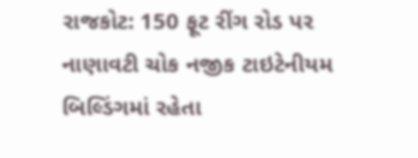રાજકોટ: 150 ફૂટ રીંગ રોડ પર નાણાવટી ચોક નજીક ટાઇટેનીયમ બિલ્ડિંગમાં રહેતા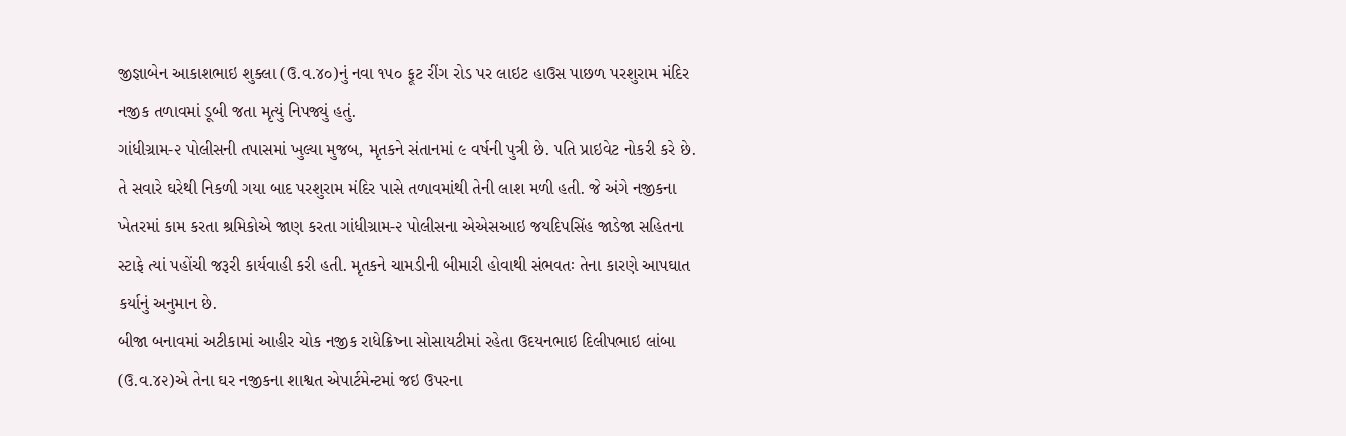જીજ્ઞાબેન આકાશભાઇ શુક્લા (ઉ.વ.૪૦)નું નવા ૧૫૦ ફૂટ રીંગ રોડ પર લાઇટ હાઉસ પાછળ પરશુરામ મંદિર નજીક તળાવમાં ડૂબી જતા મૃત્યું નિપજ્યું હતું.
ગાંધીગ્રામ-૨ પોલીસની તપાસમાં ખુલ્યા મુજબ, મૃતકને સંતાનમાં ૯ વર્ષની પુત્રી છે. પતિ પ્રાઇવેટ નોકરી કરે છે. તે સવારે ઘરેથી નિકળી ગયા બાદ પરશુરામ મંદિર પાસે તળાવમાંથી તેની લાશ મળી હતી. જે અંગે નજીકના ખેતરમાં કામ કરતા શ્રમિકોએ જાણ કરતા ગાંધીગ્રામ-૨ પોલીસના એએસઆઇ જયદિપસિંહ જાડેજા સહિતના સ્ટાફે ત્યાં પહોંચી જરૂરી કાર્યવાહી કરી હતી. મૃતકને ચામડીની બીમારી હોવાથી સંભવતઃ તેના કારણે આપઘાત કર્યાનું અનુમાન છે.
બીજા બનાવમાં અટીકામાં આહીર ચોક નજીક રાધેક્રિષ્ના સોસાયટીમાં રહેતા ઉદયનભાઇ દિલીપભાઇ લાંબા (ઉ.વ.૪૨)એ તેના ઘર નજીકના શાશ્વત એપાર્ટમેન્ટમાં જઇ ઉપરના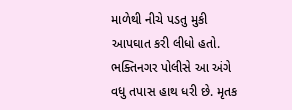માળેથી નીચે પડતુ મુકી આપઘાત કરી લીધો હતો. ભક્તિનગર પોલીસે આ અંગે વધુ તપાસ હાથ ધરી છે. મૃતક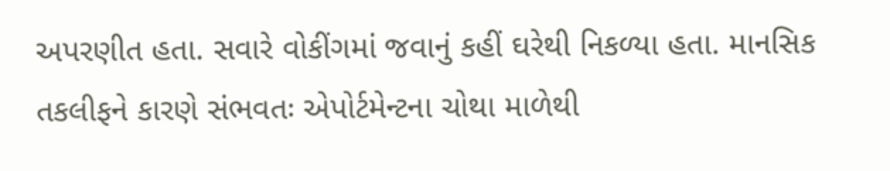અપરણીત હતા. સવારે વોકીંગમાં જવાનું કહીં ઘરેથી નિકળ્યા હતા. માનસિક તકલીફને કારણે સંભવતઃ એપોર્ટમેન્ટના ચોથા માળેથી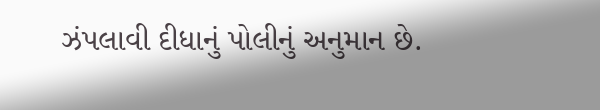ઝંપલાવી દીધાનું પોલીનું અનુમાન છે.